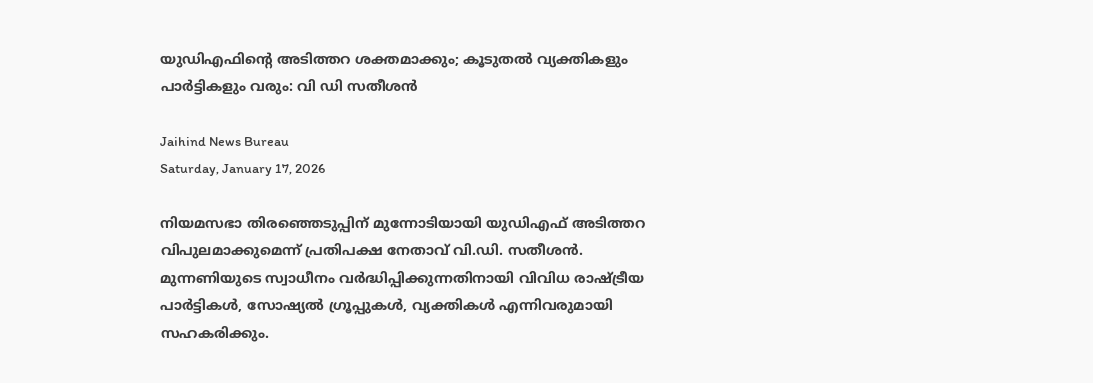യുഡിഎഫിന്റെ അടിത്തറ ശക്തമാക്കും; കൂടുതല്‍ വ്യക്തികളും പാര്‍ട്ടികളും വരും: വി ഡി സതീശന്‍

Jaihind News Bureau
Saturday, January 17, 2026

നിയമസഭാ തിരഞ്ഞെടുപ്പിന് മുന്നോടിയായി യുഡിഎഫ് അടിത്തറ വിപുലമാക്കുമെന്ന് പ്രതിപക്ഷ നേതാവ് വി.ഡി. സതീശന്‍. മുന്നണിയുടെ സ്വാധീനം വര്‍ദ്ധിപ്പിക്കുന്നതിനായി വിവിധ രാഷ്ട്രീയ പാര്‍ട്ടികള്‍, സോഷ്യല്‍ ഗ്രൂപ്പുകള്‍, വ്യക്തികള്‍ എന്നിവരുമായി സഹകരിക്കും.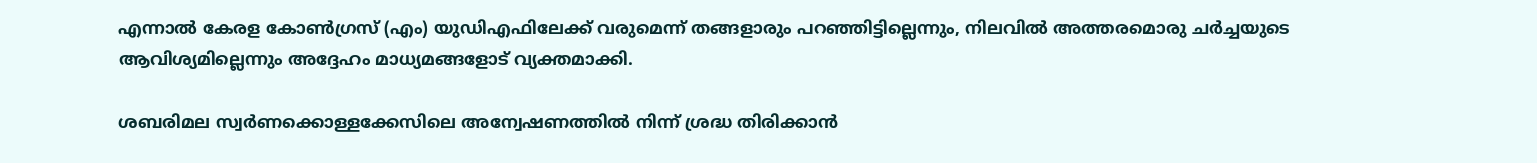എന്നാല്‍ കേരള കോണ്‍ഗ്രസ് (എം) യുഡിഎഫിലേക്ക് വരുമെന്ന് തങ്ങളാരും പറഞ്ഞിട്ടില്ലെന്നും, നിലവില്‍ അത്തരമൊരു ചര്‍ച്ചയുടെ ആവിശ്യമില്ലെന്നും അദ്ദേഹം മാധ്യമങ്ങളോട് വ്യക്തമാക്കി.

ശബരിമല സ്വര്‍ണക്കൊള്ളക്കേസിലെ അന്വേഷണത്തില്‍ നിന്ന് ശ്രദ്ധ തിരിക്കാന്‍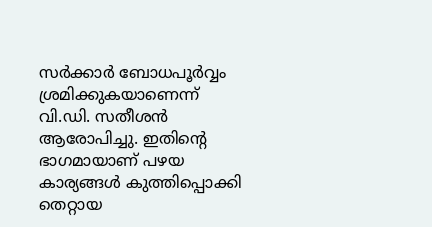സര്‍ക്കാര്‍ ബോധപൂര്‍വ്വം ശ്രമിക്കുകയാണെന്ന് വി.ഡി. സതീശന്‍ ആരോപിച്ചു. ഇതിന്റെ ഭാഗമായാണ് പഴയ കാര്യങ്ങള്‍ കുത്തിപ്പൊക്കി തെറ്റായ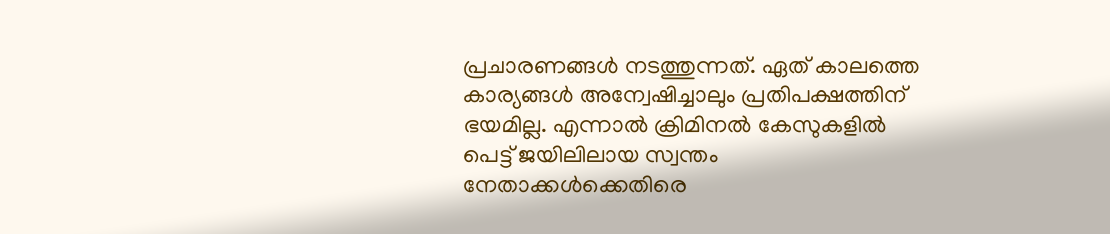പ്രചാരണങ്ങള്‍ നടത്തുന്നത്. ഏത് കാലത്തെ കാര്യങ്ങള്‍ അന്വേഷിച്ചാലും പ്രതിപക്ഷത്തിന് ഭയമില്ല. എന്നാല്‍ ക്രിമിനല്‍ കേസുകളില്‍ പെട്ട് ജയിലിലായ സ്വന്തം നേതാക്കള്‍ക്കെതിരെ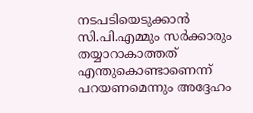നടപടിയെടുക്കാന്‍ സി.പി.എമ്മും സര്‍ക്കാരും തയ്യാറാകാത്തത് എന്തുകൊണ്ടാണെന്ന് പറയണമെന്നും അദ്ദേഹം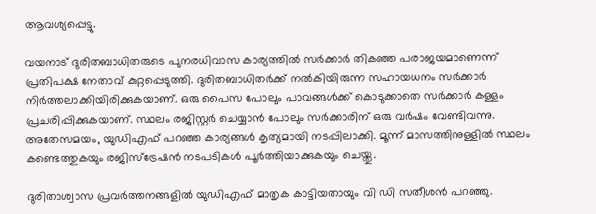ആവശ്യപ്പെട്ടു.

വയനാട് ദുരിതബാധിതരുടെ പുനരധിവാസ കാര്യത്തില്‍ സര്‍ക്കാര്‍ തികഞ്ഞ പരാജയമാണെന്ന് പ്രതിപക്ഷ നേതാവ് കുറ്റപ്പെടുത്തി. ദുരിതബാധിതര്‍ക്ക് നല്‍കിയിരുന്ന സഹായധനം സര്‍ക്കാര്‍ നിര്‍ത്തലാക്കിയിരിക്കുകയാണ്. ഒരു പൈസ പോലും പാവങ്ങള്‍ക്ക് കൊടുക്കാതെ സര്‍ക്കാര്‍ കള്ളം പ്രചരിപ്പിക്കുകയാണ്. സ്ഥലം രജിസ്റ്റര്‍ ചെയ്യാന്‍ പോലും സര്‍ക്കാരിന് ഒരു വര്‍ഷം വേണ്ടിവന്നു. അതേസമയം, യുഡിഎഫ് പറഞ്ഞ കാര്യങ്ങള്‍ കൃത്യമായി നടപ്പിലാക്കി. മൂന്ന് മാസത്തിനുള്ളില്‍ സ്ഥലം കണ്ടെത്തുകയും രജിസ്‌ട്രേഷന്‍ നടപടികള്‍ പൂര്‍ത്തിയാക്കുകയും ചെയ്തു.

ദുരിതാശ്വാസ പ്രവര്‍ത്തനങ്ങളില്‍ യുഡിഎഫ് മാതൃക കാട്ടിയതായും വി ഡി സതീശന്‍ പറഞ്ഞു.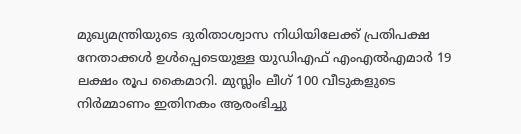മുഖ്യമന്ത്രിയുടെ ദുരിതാശ്വാസ നിധിയിലേക്ക് പ്രതിപക്ഷ നേതാക്കള്‍ ഉള്‍പ്പെടെയുള്ള യുഡിഎഫ് എംഎല്‍എമാര്‍ 19 ലക്ഷം രൂപ കൈമാറി. മുസ്ലിം ലീഗ് 100 വീടുകളുടെ നിര്‍മ്മാണം ഇതിനകം ആരംഭിച്ചു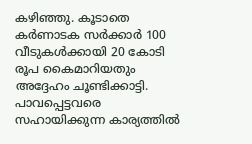കഴിഞ്ഞു. കൂടാതെ കര്‍ണാടക സര്‍ക്കാര്‍ 100 വീടുകള്‍ക്കായി 20 കോടി രൂപ കൈമാറിയതും അദ്ദേഹം ചൂണ്ടിക്കാട്ടി. പാവപ്പെട്ടവരെ സഹായിക്കുന്ന കാര്യത്തില്‍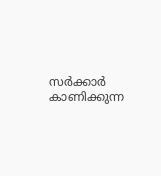സര്‍ക്കാര്‍ കാണിക്കുന്ന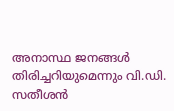അനാസ്ഥ ജനങ്ങള്‍ തിരിച്ചറിയുമെന്നും വി.ഡി. സതീശന്‍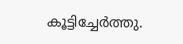കൂട്ടിച്ചേര്‍ത്തു.